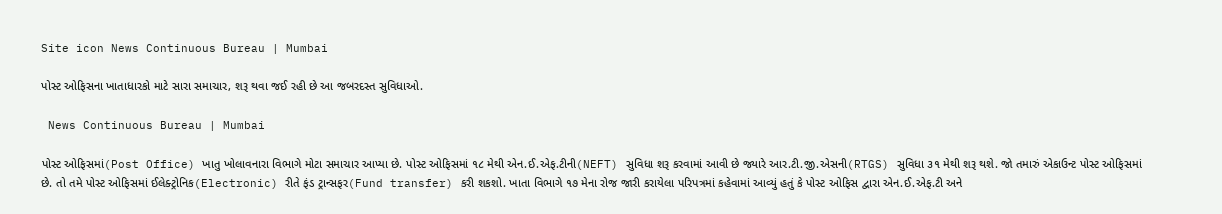Site icon News Continuous Bureau | Mumbai

પોસ્ટ ઓફિસના ખાતાધારકો માટે સારા સમાચાર, શરૂ થવા જઈ રહી છે આ જબરદસ્ત સુવિધાઓ.

 News Continuous Bureau | Mumbai

પોસ્ટ ઓફિસમાં(Post Office) ખાતુ ખોલાવનારા વિભાગે મોટા સમાચાર આપ્યા છે. પોસ્ટ ઓફિસમાં ૧૮ મેથી એન.ઈ.એફ.ટીની(NEFT) સુવિધા શરૂ કરવામાં આવી છે જ્યારે આર.ટી.જી.એસની(RTGS) સુવિધા ૩૧ મેથી શરૂ થશે. જો તમારું એકાઉન્ટ પોસ્ટ ઓફિસમાં છે. તો તમે પોસ્ટ ઓફિસમાં ઈલેક્ટ્રોનિક(Electronic) રીતે ફંડ ટ્રાન્સફર(Fund transfer) કરી શકશો. ખાતા વિભાગે ૧૭ મેના રોજ જારી કરાયેલા પરિપત્રમાં કહેવામાં આવ્યું હતું કે પોસ્ટ ઓફિસ દ્વારા એન.ઈ.એફ.ટી અને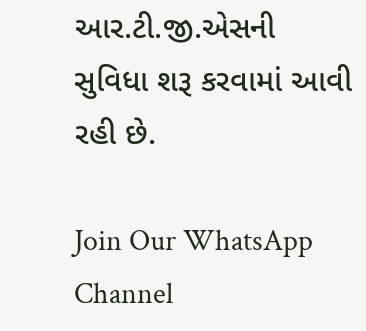આર.ટી.જી.એસની સુવિધા શરૂ કરવામાં આવી રહી છે.

Join Our WhatsApp Channel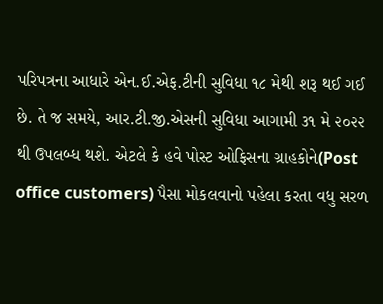પરિપત્રના આધારે એન.ઈ.એફ.ટીની સુવિધા ૧૮ મેથી શરૂ થઈ ગઈ છે. તે જ સમયે, આર.ટી.જી.એસની સુવિધા આગામી ૩૧ મે ૨૦૨૨ થી ઉપલબ્ધ થશે. એટલે કે હવે પોસ્ટ ઓફિસના ગ્રાહકોને(Post office customers) પૈસા મોકલવાનો પહેલા કરતા વધુ સરળ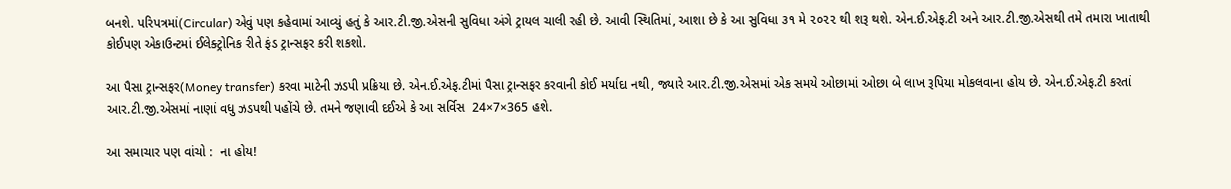બનશે. પરિપત્રમાં(Circular) એવું પણ કહેવામાં આવ્યું હતું કે આર.ટી.જી.એસની સુવિધા અંગે ટ્રાયલ ચાલી રહી છે. આવી સ્થિતિમાં, આશા છે કે આ સુવિધા ૩૧ મે ૨૦૨૨ થી શરૂ થશે. એન.ઈ.એફ.ટી અને આર.ટી.જી.એસથી તમે તમારા ખાતાથી કોઈપણ એકાઉન્ટમાં ઈલેક્ટ્રોનિક રીતે ફંડ ટ્રાન્સફર કરી શકશો.

આ પૈસા ટ્રાન્સફર(Money transfer) કરવા માટેની ઝડપી પ્રક્રિયા છે. એન.ઈ.એફ.ટીમાં પૈસા ટ્રાન્સફર કરવાની કોઈ મર્યાદા નથી, જ્યારે આર.ટી.જી.એસમાં એક સમયે ઓછામાં ઓછા બે લાખ રૂપિયા મોકલવાના હોય છે. એન.ઈ.એફ.ટી કરતાં આર.ટી.જી.એસમાં નાણાં વધુ ઝડપથી પહોંચે છે. તમને જણાવી દઈએ કે આ સર્વિસ  24×7×365 હશે.

આ સમાચાર પણ વાંચો :  ના હોય!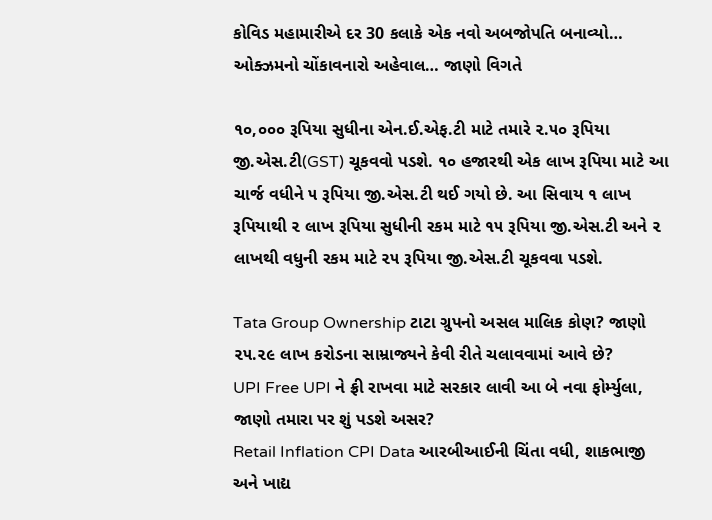કોવિડ મહામારીએ દર 30 કલાકે એક નવો અબજોપતિ બનાવ્યો… ઓક્ઝમનો ચોંકાવનારો અહેવાલ… જાણો વિગતે

૧૦,૦૦૦ રૂપિયા સુધીના એન.ઈ.એફ.ટી માટે તમારે ૨.૫૦ રૂપિયા જી.એસ.ટી(GST) ચૂકવવો પડશે. ૧૦ હજારથી એક લાખ રૂપિયા માટે આ ચાર્જ વધીને ૫ રૂપિયા જી.એસ.ટી થઈ ગયો છે. આ સિવાય ૧ લાખ રૂપિયાથી ૨ લાખ રૂપિયા સુધીની રકમ માટે ૧૫ રૂપિયા જી.એસ.ટી અને ૨ લાખથી વધુની રકમ માટે ૨૫ રૂપિયા જી.એસ.ટી ચૂકવવા પડશે.

Tata Group Ownership ટાટા ગ્રુપનો અસલ માલિક કોણ? જાણો ૨૫.૨૯ લાખ કરોડના સામ્રાજ્યને કેવી રીતે ચલાવવામાં આવે છે?
UPI Free UPI ને ફ્રી રાખવા માટે સરકાર લાવી આ બે નવા ફોર્મ્યુલા, જાણો તમારા પર શું પડશે અસર?
Retail Inflation CPI Data આરબીઆઈની ચિંતા વધી, શાકભાજી અને ખાદ્ય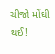ચીજો મોંઘી થઈ!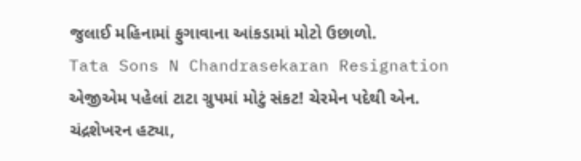જુલાઈ મહિનામાં ફુગાવાના આંકડામાં મોટો ઉછાળો.
Tata Sons N Chandrasekaran Resignation એજીએમ પહેલાં ટાટા ગ્રુપમાં મોટું સંકટ! ચેરમેન પદેથી એન. ચંદ્રશેખરન હટ્યા,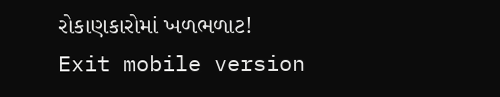રોકાણકારોમાં ખળભળાટ!
Exit mobile version